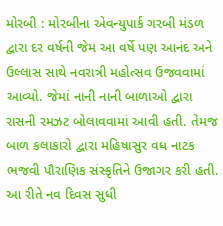મોરબી : મોરબીના એવન્યુપાર્ક ગરબી મંડળ દ્વારા દર વર્ષની જેમ આ વર્ષે પણ આનંદ અને ઉલ્લાસ સાથે નવરાત્રી મહોત્સવ ઉજવવામાં આવ્યો. જેમાં નાની નાની બાળાઓ દ્વારા રાસની રમઝટ બોલાવવામાં આવી હતી. તેમજ બાળ કલાકારો દ્વારા મહિષાસુર વધ નાટક ભજવી પૌરાણિક સંસ્કૃતિને ઉજાગર કરી હતી. આ રીતે નવ દિવસ સુધી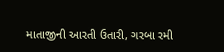માતાજીની આરતી ઉતારી, ગરબા રમી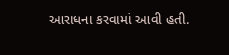આરાધના કરવામાં આવી હતી.